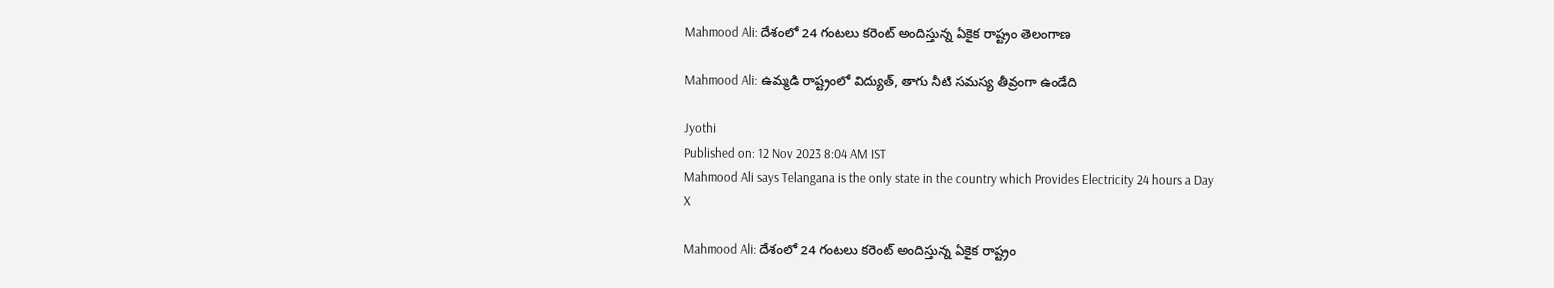Mahmood Ali: దేశంలో 24 గంటలు కరెంట్ అందిస్తున్న ఏకైక రాష్ట్రం తెలంగాణ

Mahmood Ali: ఉమ్మడి రాష్ట్రంలో విద్యుత్, తాగు నీటి సమస్య తీవ్రంగా ఉండేది

Jyothi
Published on: 12 Nov 2023 8:04 AM IST
Mahmood Ali says Telangana is the only state in the country which Provides Electricity 24 hours a Day
X

Mahmood Ali: దేశంలో 24 గంటలు కరెంట్ అందిస్తున్న ఏకైక రాష్ట్రం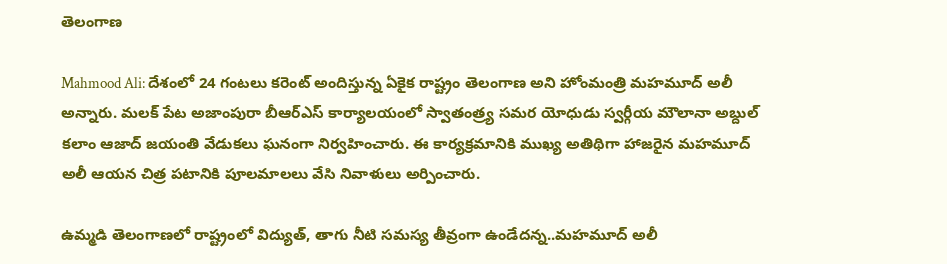తెలంగాణ

Mahmood Ali: దేశంలో 24 గంటలు కరెంట్ అందిస్తున్న ఏకైక రాష్ట్రం తెలంగాణ అని హోంమంత్రి మహమూద్ అలీ అన్నారు. మలక్ పేట అజాంపురా బీఆర్ఎస్ కార్యాలయంలో స్వాతంత్ర్య సమర యోధుడు స్వర్గీయ మౌలానా అబ్దుల్ కలాం ఆజాద్ జయంతి వేడుకలు ఘనంగా నిర్వహించారు. ఈ కార్యక్రమానికి ముఖ్య అతిథిగా హాజరైన మహమూద్ అలీ ఆయన చిత్ర పటానికి పూలమాలలు వేసి నివాళులు అర్పించారు.

ఉమ్మడి తెలంగాణలో రాష్ట్రంలో విద్యుత్, తాగు నీటి సమస్య తీవ్రంగా ఉండేదన్న..మహమూద్ అలీ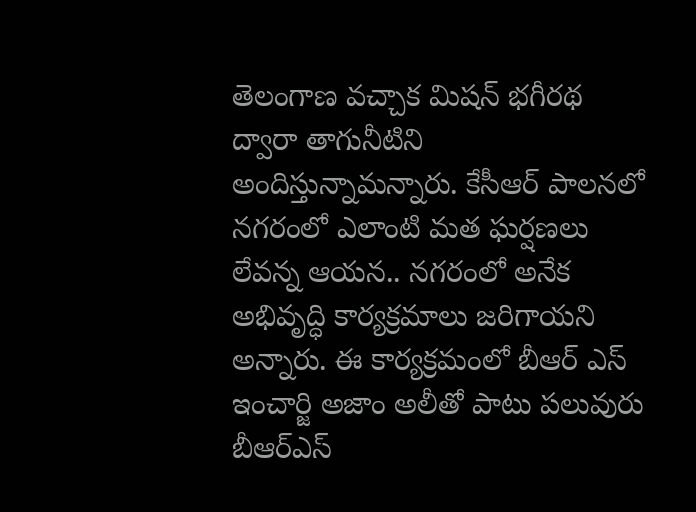తెలంగాణ వచ్చాక మిషన్ భగీరథ ద్వారా తాగునీటిని అందిస్తున్నామన్నారు. కేసీఆర్ పాలనలో నగరంలో ఎలాంటి మత ఘర్షణలు లేవన్న ఆయన.. నగరంలో అనేక అభివృద్ధి కార్యక్రమాలు జరిగాయని అన్నారు. ఈ కార్యక్రమంలో బీఆర్ ఎస్ ఇంచార్జి అజాం అలీతో పాటు పలువురు బీఆర్ఎస్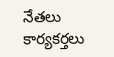నేతలు కార్యకర్తలు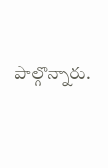పాల్గొన్నారు.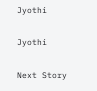Jyothi

Jyothi

Next Story